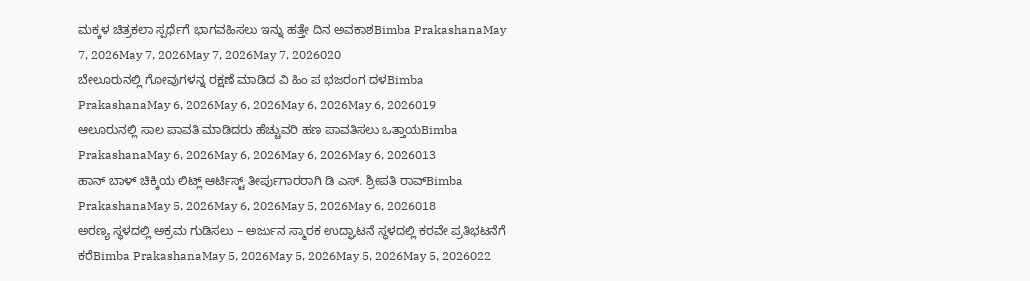ಮಕ್ಕಳ ಚಿತ್ರಕಲಾ ಸ್ಪರ್ಧೆಗೆ ಭಾಗವಹಿಸಲು ಇನ್ನು ಹತ್ತೇ ದಿನ ಅವಕಾಶBimba PrakashanaMay 7, 2026May 7, 2026May 7, 2026May 7, 2026020
ಬೇಲೂರುನಲ್ಲಿ ಗೋವುಗಳನ್ನ ರಕ್ಷಣೆ ಮಾಡಿದ ವಿ ಹಿಂ ಪ ಭಜರಂಗ ದಳBimba PrakashanaMay 6, 2026May 6, 2026May 6, 2026May 6, 2026019
ಆಲೂರುನಲ್ಲಿ ಸಾಲ ಪಾವತಿ ಮಾಡಿದರು ಹೆಚ್ಚುವರಿ ಹಣ ಪಾವತಿಸಲು ಒತ್ತಾಯBimba PrakashanaMay 6, 2026May 6, 2026May 6, 2026May 6, 2026013
ಹಾನ್ ಬಾಳ್ ಚಿಕ್ಕಿಯ ಲಿಟ್ಲ್ ಆರ್ಟಿಸ್ಟ್ ತೀರ್ಪುಗಾರರಾಗಿ ಡಿ ಎಸ್. ಶ್ರೀಪತಿ ರಾವ್Bimba PrakashanaMay 5, 2026May 6, 2026May 5, 2026May 6, 2026018
ಅರಣ್ಯ ಸ್ಥಳದಲ್ಲಿ ಅಕ್ರಮ ಗುಡಿಸಲು – ಅರ್ಜುನ ಸ್ಮಾರಕ ಉದ್ಘಾಟನೆ ಸ್ಥಳದಲ್ಲಿ ಕರವೇ ಪ್ರತಿಭಟನೆಗೆ ಕರೆBimba PrakashanaMay 5, 2026May 5, 2026May 5, 2026May 5, 2026022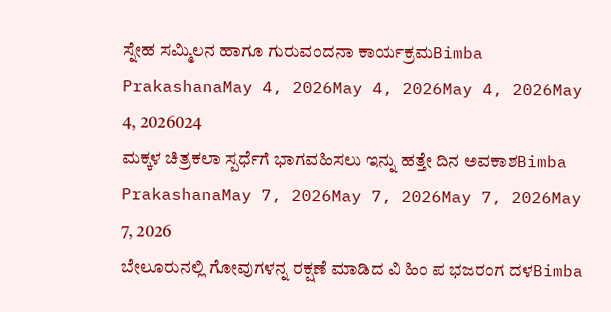ಸ್ನೇಹ ಸಮ್ಮಿಲನ ಹಾಗೂ ಗುರುವಂದನಾ ಕಾರ್ಯಕ್ರಮBimba PrakashanaMay 4, 2026May 4, 2026May 4, 2026May 4, 2026024
ಮಕ್ಕಳ ಚಿತ್ರಕಲಾ ಸ್ಪರ್ಧೆಗೆ ಭಾಗವಹಿಸಲು ಇನ್ನು ಹತ್ತೇ ದಿನ ಅವಕಾಶBimba PrakashanaMay 7, 2026May 7, 2026May 7, 2026May 7, 2026
ಬೇಲೂರುನಲ್ಲಿ ಗೋವುಗಳನ್ನ ರಕ್ಷಣೆ ಮಾಡಿದ ವಿ ಹಿಂ ಪ ಭಜರಂಗ ದಳBimba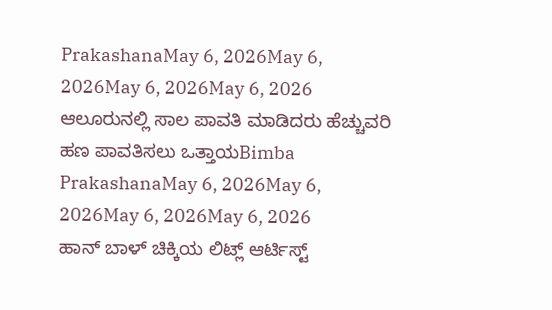PrakashanaMay 6, 2026May 6, 2026May 6, 2026May 6, 2026
ಆಲೂರುನಲ್ಲಿ ಸಾಲ ಪಾವತಿ ಮಾಡಿದರು ಹೆಚ್ಚುವರಿ ಹಣ ಪಾವತಿಸಲು ಒತ್ತಾಯBimba PrakashanaMay 6, 2026May 6, 2026May 6, 2026May 6, 2026
ಹಾನ್ ಬಾಳ್ ಚಿಕ್ಕಿಯ ಲಿಟ್ಲ್ ಆರ್ಟಿಸ್ಟ್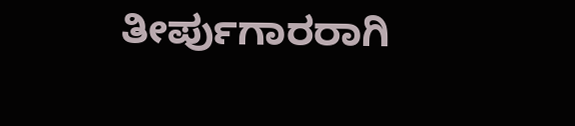ತೀರ್ಪುಗಾರರಾಗಿ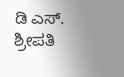ಡಿ ಎಸ್. ಶ್ರೀಪತಿ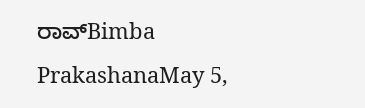ರಾವ್Bimba PrakashanaMay 5,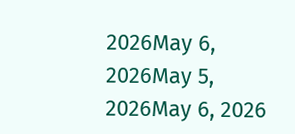2026May 6, 2026May 5, 2026May 6, 2026